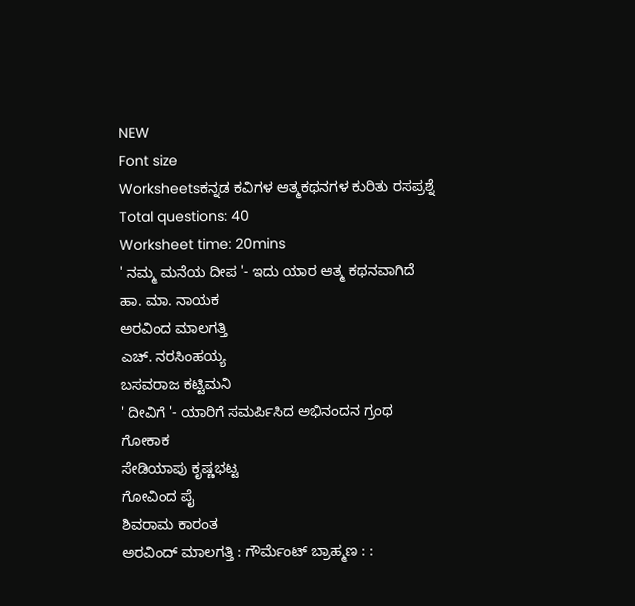NEW
Font size
Worksheetsಕನ್ನಡ ಕವಿಗಳ ಆತ್ಮಕಥನಗಳ ಕುರಿತು ರಸಪ್ರಶ್ನೆ
Total questions: 40
Worksheet time: 20mins
' ನಮ್ಮ ಮನೆಯ ದೀಪ '- ಇದು ಯಾರ ಆತ್ಮ ಕಥನವಾಗಿದೆ
ಹಾ. ಮಾ. ನಾಯಕ
ಅರವಿಂದ ಮಾಲಗತ್ತಿ
ಎಚ್. ನರಸಿಂಹಯ್ಯ
ಬಸವರಾಜ ಕಟ್ಟಿಮನಿ
' ದೀವಿಗೆ '- ಯಾರಿಗೆ ಸಮರ್ಪಿಸಿದ ಅಭಿನಂದನ ಗ್ರಂಥ
ಗೋಕಾಕ
ಸೇಡಿಯಾಪು ಕೃಷ್ಣಭಟ್ಟ
ಗೋವಿಂದ ಪೈ
ಶಿವರಾಮ ಕಾರಂತ
ಅರವಿಂದ್ ಮಾಲಗತ್ತಿ : ಗೌರ್ಮೆಂಟ್ ಬ್ರಾಹ್ಮಣ : :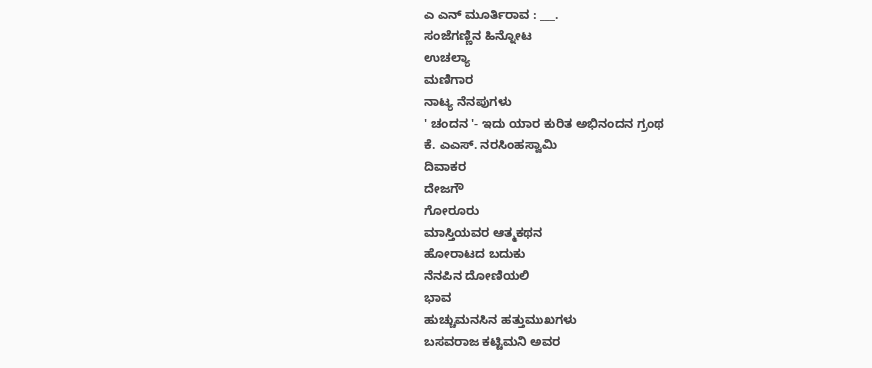ಎ ಎನ್ ಮೂರ್ತಿರಾವ : ___.
ಸಂಜೆಗಣ್ಣಿನ ಹಿನ್ನೋಟ
ಉಚಲ್ಯಾ
ಮಣಿಗಾರ
ನಾಟ್ಯ ನೆನಪುಗಳು
' ಚಂದನ '- ಇದು ಯಾರ ಕುರಿತ ಅಭಿನಂದನ ಗ್ರಂಥ
ಕೆ. ಎಎಸ್. ನರಸಿಂಹಸ್ವಾಮಿ
ದಿವಾಕರ
ದೇಜಗೌ
ಗೋರೂರು
ಮಾಸ್ತಿಯವರ ಆತ್ಮಕಥನ
ಹೋರಾಟದ ಬದುಕು
ನೆನಪಿನ ದೋಣಿಯಲಿ
ಭಾವ
ಹುಚ್ಚುಮನಸಿನ ಹತ್ತುಮುಖಗಳು
ಬಸವರಾಜ ಕಟ್ಟಿಮನಿ ಅವರ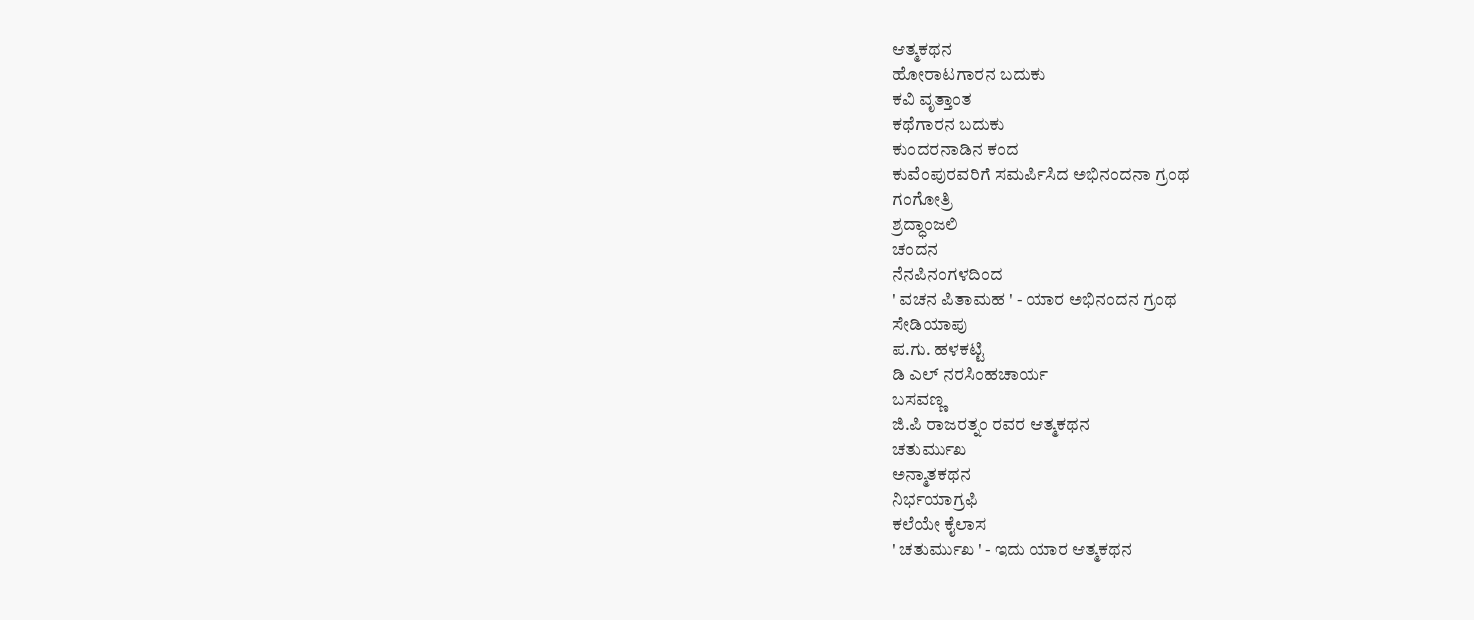ಆತ್ಮಕಥನ
ಹೋರಾಟಗಾರನ ಬದುಕು
ಕವಿ ವೃತ್ತಾಂತ
ಕಥೆಗಾರನ ಬದುಕು
ಕುಂದರನಾಡಿನ ಕಂದ
ಕುವೆಂಪುರವರಿಗೆ ಸಮರ್ಪಿಸಿದ ಅಭಿನಂದನಾ ಗ್ರಂಥ
ಗಂಗೋತ್ರಿ
ಶ್ರದ್ಧಾಂಜಲಿ
ಚಂದನ
ನೆನಪಿನಂಗಳದಿಂದ
' ವಚನ ಪಿತಾಮಹ ' - ಯಾರ ಅಭಿನಂದನ ಗ್ರಂಥ
ಸೇಡಿಯಾಪು
ಪ.ಗು. ಹಳಕಟ್ಟಿ
ಡಿ ಎಲ್ ನರಸಿಂಹಚಾರ್ಯ
ಬಸವಣ್ಣ
ಜಿ.ಪಿ ರಾಜರತ್ನಂ ರವರ ಆತ್ಮಕಥನ
ಚತುರ್ಮುಖ
ಅನ್ಮಾತಕಥನ
ನಿರ್ಭಯಾಗ್ರಫಿ
ಕಲೆಯೇ ಕೈಲಾಸ
' ಚತುರ್ಮುಖ ' - ಇದು ಯಾರ ಆತ್ಮಕಥನ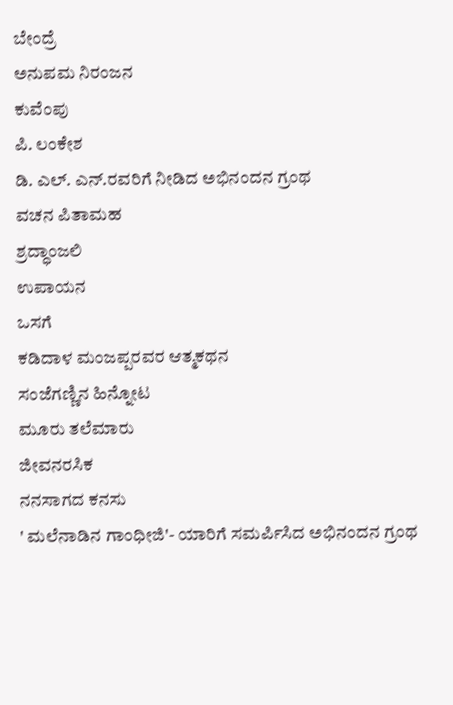ಬೇಂದ್ರೆ
ಅನುಪಮ ನಿರಂಜನ
ಕುವೆಂಪು
ಪಿ. ಲಂಕೇಶ
ಡಿ. ಎಲ್. ಎನ್.ರವರಿಗೆ ನೀಡಿದ ಅಭಿನಂದನ ಗ್ರಂಥ
ವಚನ ಪಿತಾಮಹ
ಶ್ರದ್ಧಾಂಜಲಿ
ಉಪಾಯನ
ಒಸಗೆ
ಕಡಿದಾಳ ಮಂಜಪ್ಪರವರ ಆತ್ಮಕಥನ
ಸಂಜೆಗಣ್ಣಿನ ಹಿನ್ನೋಟ
ಮೂರು ತಲೆಮಾರು
ಜೀವನರಸಿಕ
ನನಸಾಗದ ಕನಸು
' ಮಲೆನಾಡಿನ ಗಾಂಧೀಜಿ'- ಯಾರಿಗೆ ಸಮರ್ಪಿಸಿದ ಅಭಿನಂದನ ಗ್ರಂಥ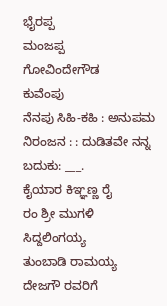ಭೈರಪ್ಪ
ಮಂಜಪ್ಪ
ಗೋವಿಂದೇಗೌಡ
ಕುವೆಂಪು
ನೆನಪು ಸಿಹಿ-ಕಹಿ : ಅನುಪಮ ನಿರಂಜನ : : ದುಡಿತವೇ ನನ್ನ ಬದುಕು: ___.
ಕೈಯಾರ ಕಿಞ್ಞಣ್ಣ ರೈ
ರಂ ಶ್ರೀ ಮುಗಳಿ
ಸಿದ್ದಲಿಂಗಯ್ಯ
ತುಂಬಾಡಿ ರಾಮಯ್ಯ
ದೇಜಗೌ ರವರಿಗೆ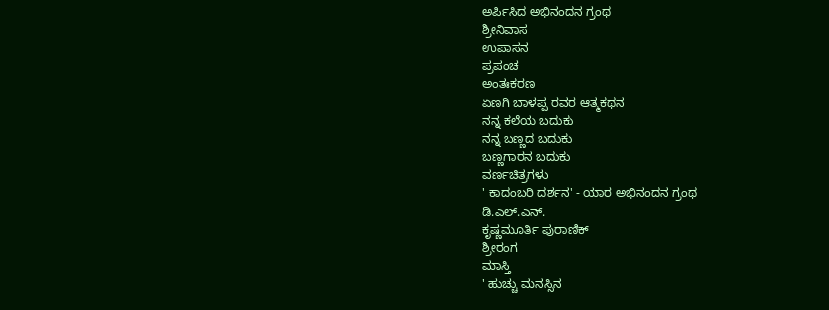ಅರ್ಪಿಸಿದ ಅಭಿನಂದನ ಗ್ರಂಥ
ಶ್ರೀನಿವಾಸ
ಉಪಾಸನ
ಪ್ರಪಂಚ
ಅಂತಃಕರಣ
ಏಣಗಿ ಬಾಳಪ್ಪ ರವರ ಆತ್ಮಕಥನ
ನನ್ನ ಕಲೆಯ ಬದುಕು
ನನ್ನ ಬಣ್ಣದ ಬದುಕು
ಬಣ್ಣಗಾರನ ಬದುಕು
ವರ್ಣಚಿತ್ರಗಳು
' ಕಾದಂಬರಿ ದರ್ಶನ' - ಯಾರ ಅಭಿನಂದನ ಗ್ರಂಥ
ಡಿ.ಎಲ್.ಎನ್.
ಕೃಷ್ಣಮೂರ್ತಿ ಪುರಾಣಿಕ್
ಶ್ರೀರಂಗ
ಮಾಸ್ತಿ
' ಹುಚ್ಚು ಮನಸ್ಸಿನ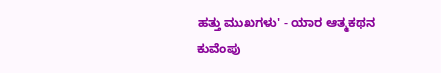ಹತ್ತು ಮುಖಗಳು' - ಯಾರ ಆತ್ಮಕಥನ
ಕುವೆಂಪು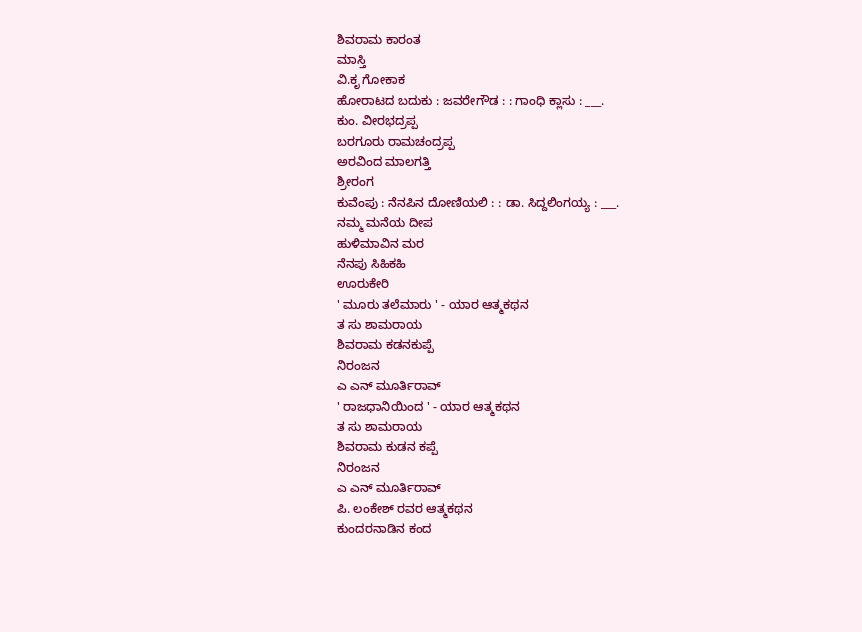ಶಿವರಾಮ ಕಾರಂತ
ಮಾಸ್ತಿ
ವಿ.ಕೃ ಗೋಕಾಕ
ಹೋರಾಟದ ಬದುಕು : ಜವರೇಗೌಡ : : ಗಾಂಧಿ ಕ್ಲಾಸು : ___.
ಕುಂ. ವೀರಭದ್ರಪ್ಪ
ಬರಗೂರು ರಾಮಚಂದ್ರಪ್ಪ
ಅರವಿಂದ ಮಾಲಗತ್ತಿ
ಶ್ರೀರಂಗ
ಕುವೆಂಪು : ನೆನಪಿನ ದೋಣಿಯಲಿ : : ಡಾ. ಸಿದ್ದಲಿಂಗಯ್ಯ : ___.
ನಮ್ಮ ಮನೆಯ ದೀಪ
ಹುಳಿಮಾವಿನ ಮರ
ನೆನಪು ಸಿಹಿಕಹಿ
ಊರುಕೇರಿ
' ಮೂರು ತಲೆಮಾರು ' - ಯಾರ ಆತ್ಮಕಥನ
ತ ಸು ಶಾಮರಾಯ
ಶಿವರಾಮ ಕಡನಕುಪ್ಪೆ
ನಿರಂಜನ
ಎ ಎನ್ ಮೂರ್ತಿರಾವ್
' ರಾಜಧಾನಿಯಿಂದ ' - ಯಾರ ಆತ್ಮಕಥನ
ತ ಸು ಶಾಮರಾಯ
ಶಿವರಾಮ ಕುಡನ ಕಪ್ಪೆ
ನಿರಂಜನ
ಎ ಎನ್ ಮೂರ್ತಿರಾವ್
ಪಿ. ಲಂಕೇಶ್ ರವರ ಆತ್ಮಕಥನ
ಕುಂದರನಾಡಿನ ಕಂದ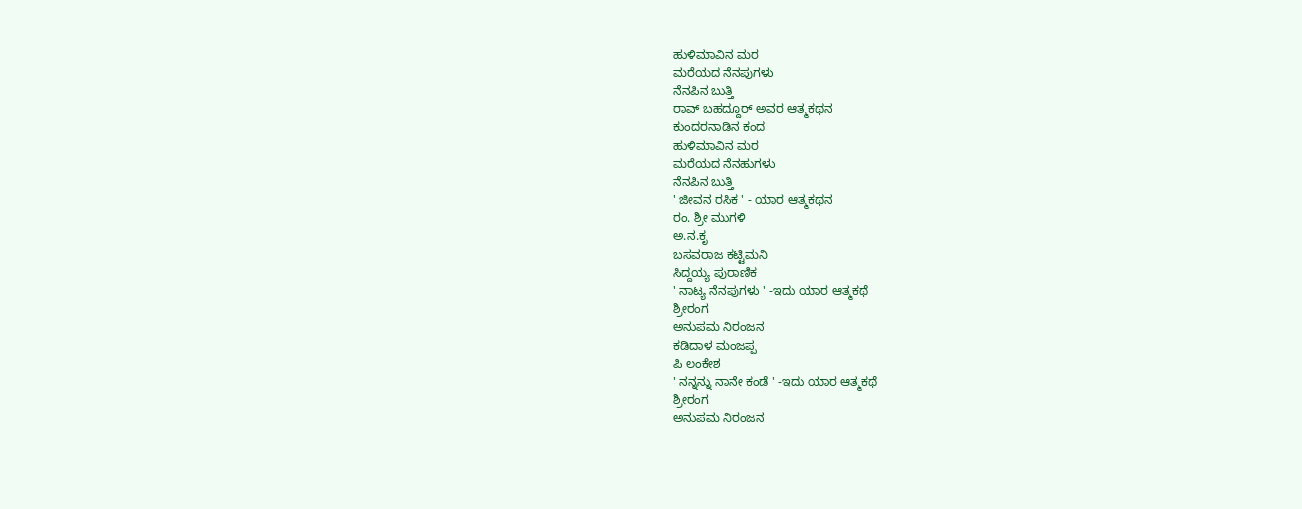ಹುಳಿಮಾವಿನ ಮರ
ಮರೆಯದ ನೆನಪುಗಳು
ನೆನಪಿನ ಬುತ್ತಿ
ರಾವ್ ಬಹದ್ದೂರ್ ಅವರ ಆತ್ಮಕಥನ
ಕುಂದರನಾಡಿನ ಕಂದ
ಹುಳಿಮಾವಿನ ಮರ
ಮರೆಯದ ನೆನಹುಗಳು
ನೆನಪಿನ ಬುತ್ತಿ
' ಜೀವನ ರಸಿಕ ' - ಯಾರ ಆತ್ಮಕಥನ
ರಂ. ಶ್ರೀ ಮುಗಳಿ
ಅ.ನ.ಕೃ
ಬಸವರಾಜ ಕಟ್ಟಿಮನಿ
ಸಿದ್ದಯ್ಯ ಪುರಾಣಿಕ
' ನಾಟ್ಯ ನೆನಪುಗಳು ' -ಇದು ಯಾರ ಆತ್ಮಕಥೆ
ಶ್ರೀರಂಗ
ಅನುಪಮ ನಿರಂಜನ
ಕಡಿದಾಳ ಮಂಜಪ್ಪ
ಪಿ ಲಂಕೇಶ
' ನನ್ನನ್ನು ನಾನೇ ಕಂಡೆ ' -ಇದು ಯಾರ ಆತ್ಮಕಥೆ
ಶ್ರೀರಂಗ
ಅನುಪಮ ನಿರಂಜನ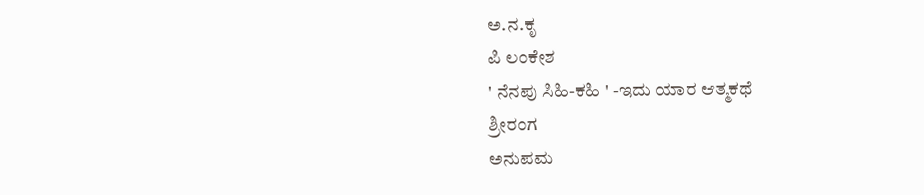ಅ.ನ.ಕೃ
ಪಿ ಲಂಕೇಶ
' ನೆನಪು ಸಿಹಿ-ಕಹಿ ' -ಇದು ಯಾರ ಆತ್ಮಕಥೆ
ಶ್ರೀರಂಗ
ಅನುಪಮ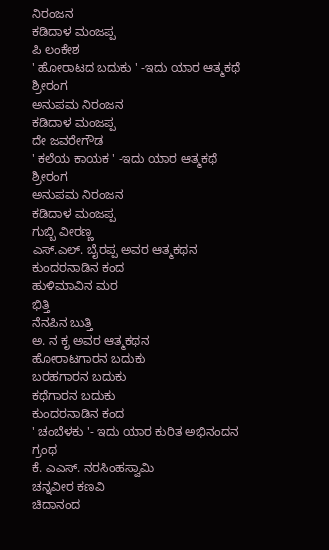ನಿರಂಜನ
ಕಡಿದಾಳ ಮಂಜಪ್ಪ
ಪಿ ಲಂಕೇಶ
' ಹೋರಾಟದ ಬದುಕು ' -ಇದು ಯಾರ ಆತ್ಮಕಥೆ
ಶ್ರೀರಂಗ
ಅನುಪಮ ನಿರಂಜನ
ಕಡಿದಾಳ ಮಂಜಪ್ಪ
ದೇ ಜವರೇಗೌಡ
' ಕಲೆಯ ಕಾಯಕ ' -ಇದು ಯಾರ ಆತ್ಮಕಥೆ
ಶ್ರೀರಂಗ
ಅನುಪಮ ನಿರಂಜನ
ಕಡಿದಾಳ ಮಂಜಪ್ಪ
ಗುಬ್ಬಿ ವೀರಣ್ಣ
ಎಸ್.ಎಲ್. ಬೈರಪ್ಪ ಅವರ ಆತ್ಮಕಥನ
ಕುಂದರನಾಡಿನ ಕಂದ
ಹುಳಿಮಾವಿನ ಮರ
ಭಿತ್ತಿ
ನೆನಪಿನ ಬುತ್ತಿ
ಅ. ನ ಕೃ ಅವರ ಆತ್ಮಕಥನ
ಹೋರಾಟಗಾರನ ಬದುಕು
ಬರಹಗಾರನ ಬದುಕು
ಕಥೆಗಾರನ ಬದುಕು
ಕುಂದರನಾಡಿನ ಕಂದ
' ಚಂಬೆಳಕು '- ಇದು ಯಾರ ಕುರಿತ ಅಭಿನಂದನ ಗ್ರಂಥ
ಕೆ. ಎಎಸ್. ನರಸಿಂಹಸ್ವಾಮಿ
ಚನ್ನವೀರ ಕಣವಿ
ಚಿದಾನಂದ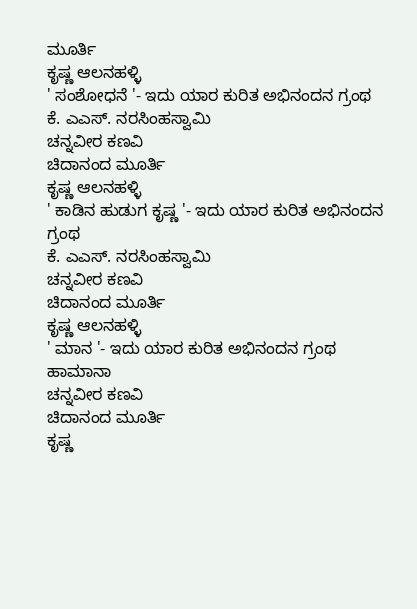ಮೂರ್ತಿ
ಕೃಷ್ಣ ಆಲನಹಳ್ಳಿ
' ಸಂಶೋಧನೆ '- ಇದು ಯಾರ ಕುರಿತ ಅಭಿನಂದನ ಗ್ರಂಥ
ಕೆ. ಎಎಸ್. ನರಸಿಂಹಸ್ವಾಮಿ
ಚನ್ನವೀರ ಕಣವಿ
ಚಿದಾನಂದ ಮೂರ್ತಿ
ಕೃಷ್ಣ ಆಲನಹಳ್ಳಿ
' ಕಾಡಿನ ಹುಡುಗ ಕೃಷ್ಣ '- ಇದು ಯಾರ ಕುರಿತ ಅಭಿನಂದನ ಗ್ರಂಥ
ಕೆ. ಎಎಸ್. ನರಸಿಂಹಸ್ವಾಮಿ
ಚನ್ನವೀರ ಕಣವಿ
ಚಿದಾನಂದ ಮೂರ್ತಿ
ಕೃಷ್ಣ ಆಲನಹಳ್ಳಿ
' ಮಾನ '- ಇದು ಯಾರ ಕುರಿತ ಅಭಿನಂದನ ಗ್ರಂಥ
ಹಾಮಾನಾ
ಚನ್ನವೀರ ಕಣವಿ
ಚಿದಾನಂದ ಮೂರ್ತಿ
ಕೃಷ್ಣ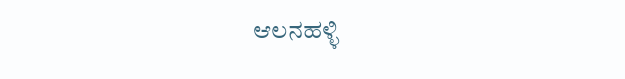ಆಲನಹಳ್ಳಿ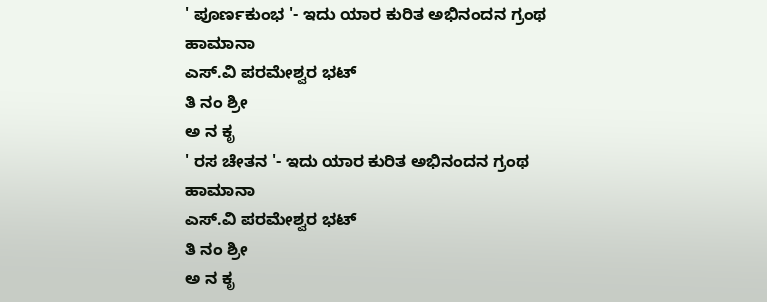' ಪೂರ್ಣಕುಂಭ '- ಇದು ಯಾರ ಕುರಿತ ಅಭಿನಂದನ ಗ್ರಂಥ
ಹಾಮಾನಾ
ಎಸ್.ವಿ ಪರಮೇಶ್ವರ ಭಟ್
ತಿ ನಂ ಶ್ರೀ
ಅ ನ ಕೃ
' ರಸ ಚೇತನ '- ಇದು ಯಾರ ಕುರಿತ ಅಭಿನಂದನ ಗ್ರಂಥ
ಹಾಮಾನಾ
ಎಸ್.ವಿ ಪರಮೇಶ್ವರ ಭಟ್
ತಿ ನಂ ಶ್ರೀ
ಅ ನ ಕೃ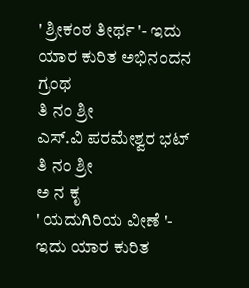' ಶ್ರೀಕಂಠ ತೀರ್ಥ '- ಇದು ಯಾರ ಕುರಿತ ಅಭಿನಂದನ ಗ್ರಂಥ
ತಿ ನಂ ಶ್ರೀ
ಎಸ್.ವಿ ಪರಮೇಶ್ವರ ಭಟ್
ತಿ ನಂ ಶ್ರೀ
ಅ ನ ಕೃ
' ಯದುಗಿರಿಯ ವೀಣೆ '- ಇದು ಯಾರ ಕುರಿತ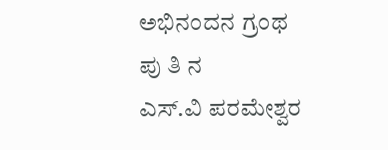ಅಭಿನಂದನ ಗ್ರಂಥ
ಪು ತಿ ನ
ಎಸ್.ವಿ ಪರಮೇಶ್ವರ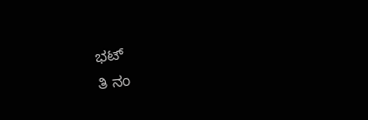ಭಟ್
ತಿ ನಂ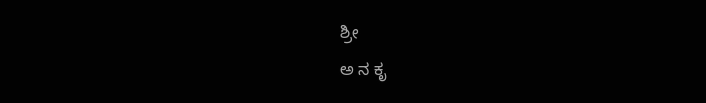ಶ್ರೀ
ಅ ನ ಕೃ